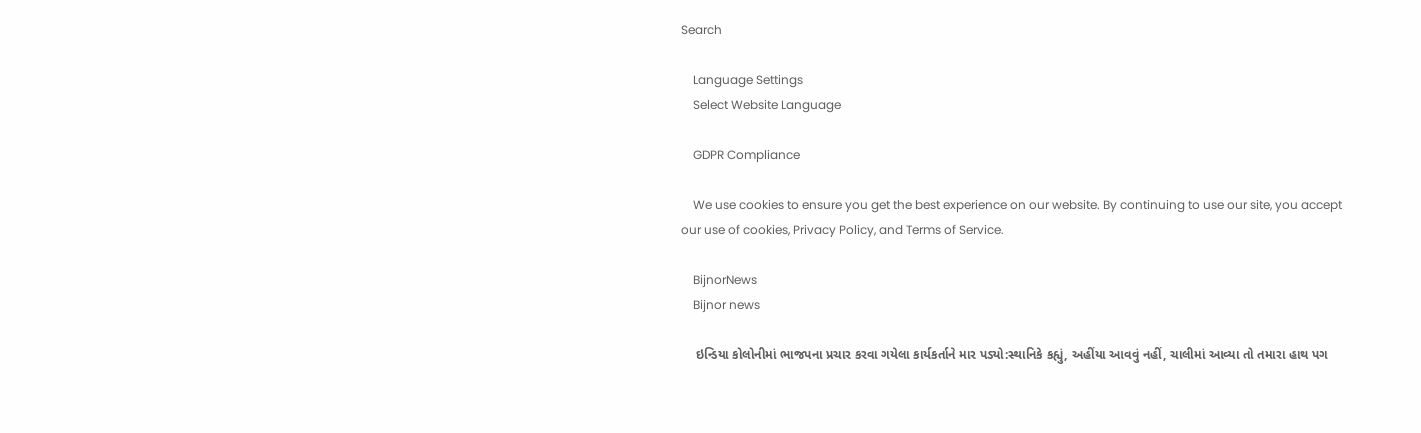Search

    Language Settings
    Select Website Language

    GDPR Compliance

    We use cookies to ensure you get the best experience on our website. By continuing to use our site, you accept our use of cookies, Privacy Policy, and Terms of Service.

    BijnorNews
    Bijnor news

    ઇન્ડિયા કોલોનીમાં ભાજપના પ્રચાર કરવા ગયેલા કાર્યકર્તાને માર પડ્યો:સ્થાનિકે કહ્યું, અહીંયા આવવું નહીં, ચાલીમાં આવ્યા તો તમારા હાથ પગ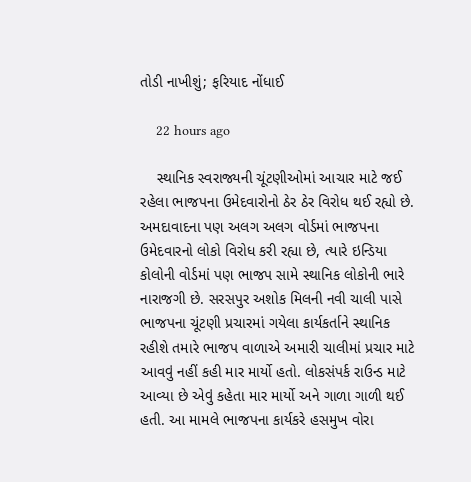તોડી નાખીશું; ફરિયાદ નોંધાઈ

    22 hours ago

    સ્થાનિક સ્વરાજ્યની ચૂંટણીઓમાં આચાર માટે જઈ રહેલા ભાજપના ઉમેદવારોનો ઠેર ઠેર વિરોધ થઈ રહ્યો છે. અમદાવાદના પણ અલગ અલગ વોર્ડમાં ભાજપના ઉમેદવારનો લોકો વિરોધ કરી રહ્યા છે, ત્યારે ઇન્ડિયા કોલોની વોર્ડમાં પણ ભાજપ સામે સ્થાનિક લોકોની ભારે નારાજગી છે. સરસપુર અશોક મિલની નવી ચાલી પાસે ભાજપના ચૂંટણી પ્રચારમાં ગયેલા કાર્યકર્તાને સ્થાનિક રહીશે તમારે ભાજપ વાળાએ અમારી ચાલીમાં પ્રચાર માટે આવવું નહીં કહી માર માર્યો હતો. લોકસંપર્ક રાઉન્ડ માટે આવ્યા છે એવું કહેતા માર માર્યો અને ગાળા ગાળી થઈ હતી. આ મામલે ભાજપના કાર્યકરે હસમુખ વોરા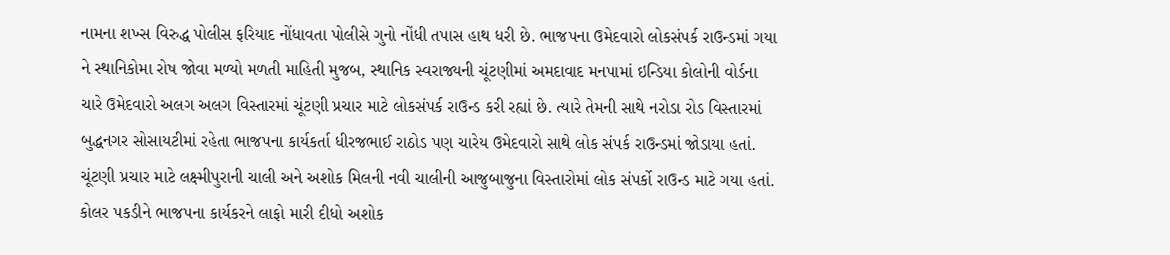નામના શખ્સ વિરુદ્ધ પોલીસ ફરિયાદ નોંધાવતા પોલીસે ગુનો નોંધી તપાસ હાથ ધરી છે. ભાજપના ઉમેદવારો લોકસંપર્ક રાઉન્ડમાં ગયા ને સ્થાનિકોમા રોષ જોવા મળ્યો મળતી માહિતી મુજબ, સ્થાનિક સ્વરાજ્યની ચૂંટણીમાં અમદાવાદ મનપામાં ઇન્ડિયા કોલોની વોર્ડના ચારે ઉમેદવારો અલગ અલગ વિસ્તારમાં ચૂંટણી પ્રચાર માટે લોકસંપર્ક રાઉન્ડ કરી રહ્યાં છે. ત્યારે તેમની સાથે નરોડા રોડ વિસ્તારમાં બુદ્ધનગર સોસાયટીમાં રહેતા ભાજપના કાર્યકર્તા ધીરજભાઈ રાઠોડ પણ ચારેય ઉમેદવારો સાથે લોક સંપર્ક રાઉન્ડમાં જોડાયા હતાં. ચૂંટણી પ્રચાર માટે લક્ષ્મીપુરાની ચાલી અને અશોક મિલની નવી ચાલીની આજુબાજુના વિસ્તારોમાં લોક સંપર્કો રાઉન્ડ માટે ગયા હતાં. કોલર પકડીને ભાજપના કાર્યકરને લાફો મારી દીધો અશોક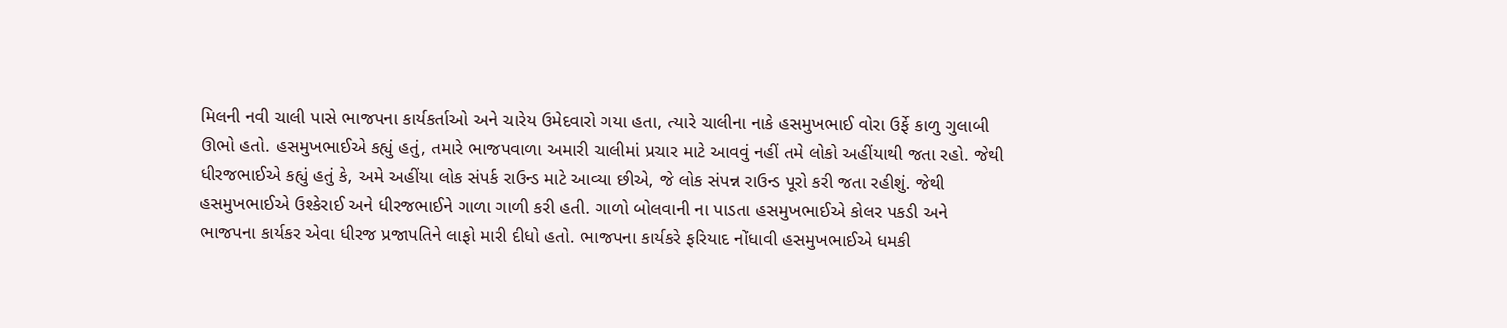મિલની નવી ચાલી પાસે ભાજપના કાર્યકર્તાઓ અને ચારેય ઉમેદવારો ગયા હતા, ત્યારે ચાલીના નાકે હસમુખભાઈ વોરા ઉર્ફે કાળુ ગુલાબી ઊભો હતો. હસમુખભાઈએ કહ્યું હતું, તમારે ભાજપવાળા અમારી ચાલીમાં પ્રચાર માટે આવવું નહીં તમે લોકો અહીંયાથી જતા રહો. જેથી ધીરજભાઈએ કહ્યું હતું કે, અમે અહીંયા લોક સંપર્ક રાઉન્ડ માટે આવ્યા છીએ, જે લોક સંપન્ન રાઉન્ડ પૂરો કરી જતા રહીશું. જેથી હસમુખભાઈએ ઉશ્કેરાઈ અને ધીરજભાઈને ગાળા ગાળી કરી હતી. ગાળો બોલવાની ના પાડતા હસમુખભાઈએ કોલર પકડી અને ભાજપના કાર્યકર એવા ધીરજ પ્રજાપતિને લાફો મારી દીધો હતો. ભાજપના કાર્યકરે ફરિયાદ નોંધાવી હસમુખભાઈએ ધમકી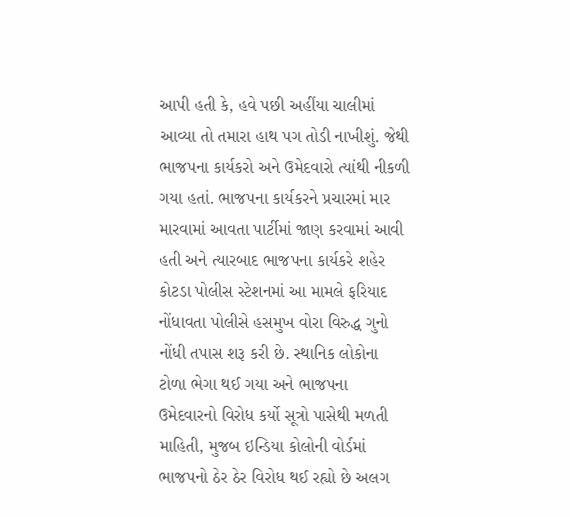આપી હતી કે, હવે પછી અહીંયા ચાલીમાં આવ્યા તો તમારા હાથ પગ તોડી નાખીશું. જેથી ભાજપના કાર્યકરો અને ઉમેદવારો ત્યાંથી નીકળી ગયા હતાં. ભાજપના કાર્યકરને પ્રચારમાં માર મારવામાં આવતા પાર્ટીમાં જાણ કરવામાં આવી હતી અને ત્યારબાદ ભાજપના કાર્યકરે શહેર કોટડા પોલીસ સ્ટેશનમાં આ મામલે ફરિયાદ નોંધાવતા પોલીસે હસમુખ વોરા વિરુદ્ધ ગુનો નોંધી તપાસ શરૂ કરી છે. સ્થાનિક લોકોના ટોળા ભેગા થઈ ગયા અને ભાજપના ઉમેદવારનો વિરોધ કર્યો સૂત્રો પાસેથી મળતી માહિતી, મુજબ ઇન્ડિયા કોલોની વોર્ડમાં ભાજપનો ઠેર ઠેર વિરોધ થઈ રહ્યો છે અલગ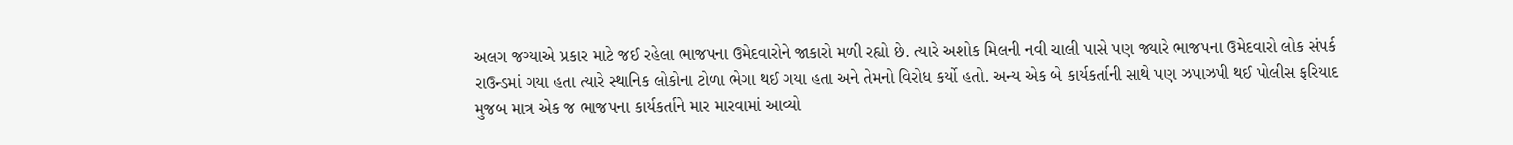અલગ જગ્યાએ પ્રકાર માટે જઈ રહેલા ભાજપના ઉમેદવારોને જાકારો મળી રહ્યો છે. ત્યારે અશોક મિલની નવી ચાલી પાસે પણ જ્યારે ભાજપના ઉમેદવારો લોક સંપર્ક રાઉન્ડમાં ગયા હતા ત્યારે સ્થાનિક લોકોના ટોળા ભેગા થઈ ગયા હતા અને તેમનો વિરોધ કર્યો હતો. અન્ય એક બે કાર્યકર્તાની સાથે પણ ઝપાઝપી થઈ પોલીસ ફરિયાદ મુજબ માત્ર એક જ ભાજપના કાર્યકર્તાને માર મારવામાં આવ્યો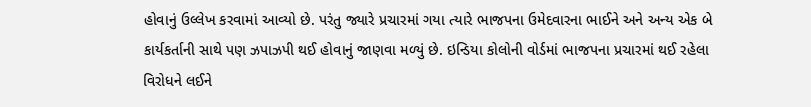હોવાનું ઉલ્લેખ કરવામાં આવ્યો છે. પરંતુ જ્યારે પ્રચારમાં ગયા ત્યારે ભાજપના ઉમેદવારના ભાઈને અને અન્ય એક બે કાર્યકર્તાની સાથે પણ ઝપાઝપી થઈ હોવાનું જાણવા મળ્યું છે. ઇન્ડિયા કોલોની વોર્ડમાં ભાજપના પ્રચારમાં થઈ રહેલા વિરોધને લઈને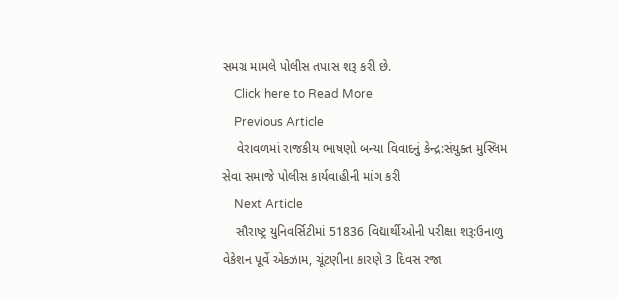સમગ્ર મામલે પોલીસ તપાસ શરૂ કરી છે.
    Click here to Read More
    Previous Article
    વેરાવળમાં રાજકીય ભાષણો બન્યા વિવાદનું કેન્દ્ર:સંયુક્ત મુસ્લિમ સેવા સમાજે પોલીસ કાર્યવાહીની માંગ કરી
    Next Article
    સૌરાષ્ટ્ર યુનિવર્સિટીમાં 51836 વિદ્યાર્થીઓની પરીક્ષા શરૂ:ઉનાળુ વેકેશન પૂર્વે એક્ઝામ, ચૂંટણીના કારણે 3 દિવસ રજા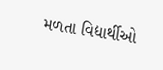મળતા વિદ્યાર્થીઓ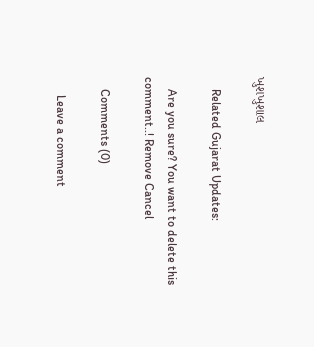ખુશખુશાલ

    Related Gujarat Updates:

    Are you sure? You want to delete this comment..! Remove Cancel

    Comments (0)

      Leave a comment